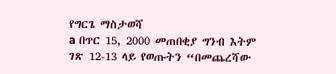የግርጌ ማስታወሻ
a በጥር 15, 2000 መጠበቂያ ግንብ እትም ገጽ 12-13 ላይ የወጡትን “በመጨረሻው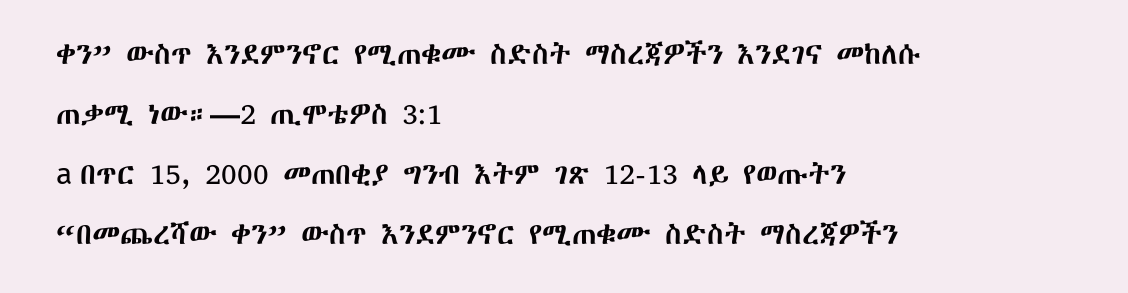ቀን” ውስጥ እንደምንኖር የሚጠቁሙ ስድስት ማስረጃዎችን እንደገና መከለሱ ጠቃሚ ነው።—2 ጢሞቴዎስ 3:1
a በጥር 15, 2000 መጠበቂያ ግንብ እትም ገጽ 12-13 ላይ የወጡትን “በመጨረሻው ቀን” ውስጥ እንደምንኖር የሚጠቁሙ ስድስት ማስረጃዎችን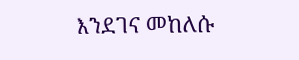እንደገና መከለሱ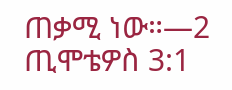ጠቃሚ ነው።—2 ጢሞቴዎስ 3:1